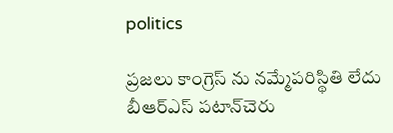politics

ప్రజలు కాంగ్రెస్ ను నమ్మేపరిస్థితి లేదు బీఆర్‌ఎస్ పటాన్‌చెరు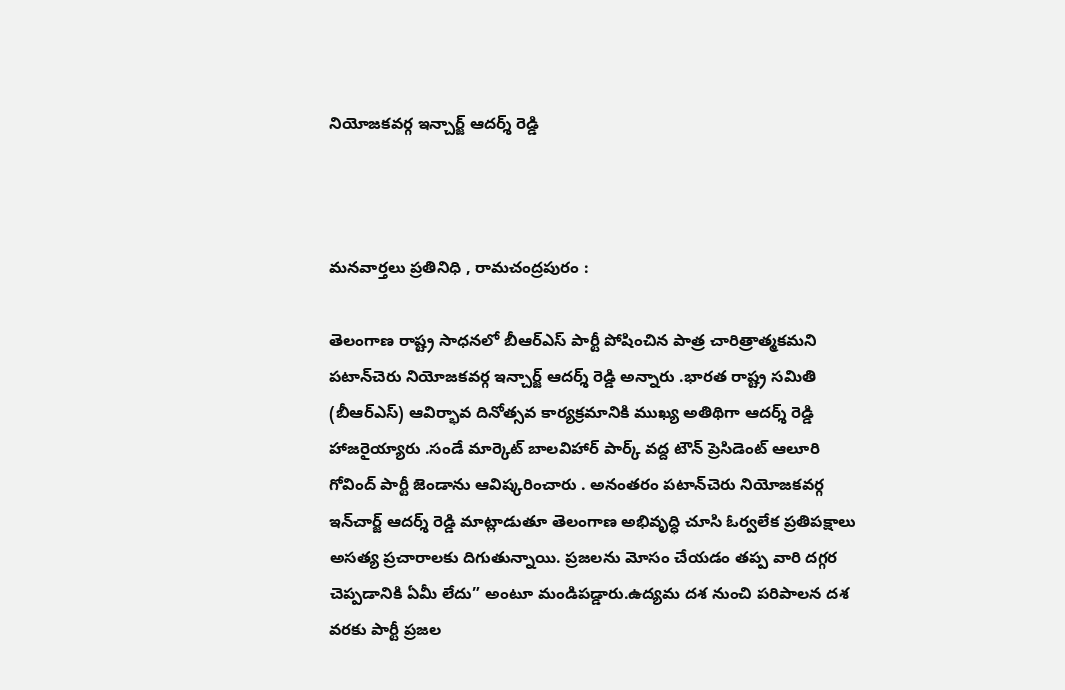నియోజకవర్గ ఇన్చార్జ్ ఆదర్శ్ రెడ్డి



మనవార్తలు ప్రతినిధి , రామచంద్రపురం :

తెలంగాణ రాష్ట్ర సాధనలో బీఆర్‌ఎస్ పార్టీ పోషించిన పాత్ర చారిత్రాత్మకమని పటాన్‌చెరు నియోజకవర్గ ఇన్చార్జ్ ఆదర్శ్ రెడ్డి అన్నారు .భారత రాష్ట్ర సమితి (బీఆర్‌ఎస్) ఆవిర్భావ దినోత్సవ కార్యక్రమానికి ముఖ్య అతిథిగా ఆదర్శ్ రెడ్డి హాజరైయ్యారు .సండే మార్కెట్ బాలవిహార్ పార్క్ వద్ద టౌన్ ప్రెసిడెంట్ ఆలూరి గోవింద్ పార్టీ జెండాను ఆవిష్కరించారు . అనంతరం పటాన్‌చెరు నియోజకవర్గ ఇన్‌చార్జ్ ఆదర్శ్ రెడ్డి మాట్లాడుతూ తెలంగాణ అభివృద్ధి చూసి ఓర్వలేక ప్రతిపక్షాలు అసత్య ప్రచారాలకు దిగుతున్నాయి. ప్రజలను మోసం చేయడం తప్ప వారి దగ్గర చెప్పడానికి ఏమీ లేదు” అంటూ మండిపడ్డారు.ఉద్యమ దశ నుంచి పరిపాలన దశ వరకు పార్టీ ప్రజల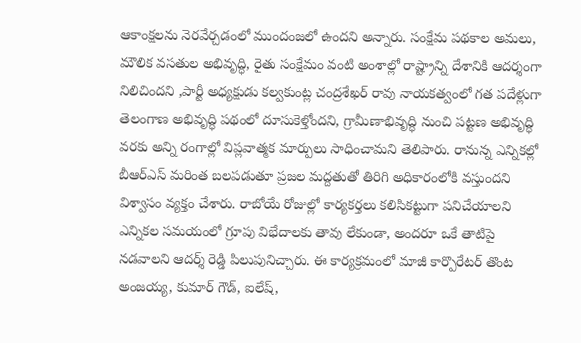ఆకాంక్షలను నెరవేర్చడంలో ముందంజలో ఉందని అన్నారు. సంక్షేమ పథకాల అమలు, మౌలిక వసతుల అభివృద్ధి, రైతు సంక్షేమం వంటి అంశాల్లో రాష్ట్రాన్ని దేశానికి ఆదర్శంగా నిలిచిందని ,పార్టీ అధ్యక్షుడు కల్వకుంట్ల చంద్రశేఖర్ రావు నాయకత్వంలో గత పదేళ్లుగా తెలంగాణ అభివృద్ధి పథంలో దూసుకెళ్తోందని, గ్రామీణాభివృద్ధి నుంచి పట్టణ అభివృద్ధి వరకు అన్ని రంగాల్లో విప్లవాత్మక మార్పులు సాధించామని తెలిపారు. రానున్న ఎన్నికల్లో బీఆర్‌ఎస్ మరింత బలపడుతూ ప్రజల మద్దతుతో తిరిగి అధికారంలోకి వస్తుందని విశ్వాసం వ్యక్తం చేశారు. రాబోయే రోజుల్లో కార్యకర్తలు కలిసికట్టుగా పనిచేయాలని ఎన్నికల సమయంలో గ్రూపు విభేదాలకు తావు లేకుండా, అందరూ ఒకే తాటిపై నడవాలని ఆదర్శ్ రెడ్డి పిలుపునిచ్చారు. ఈ కార్యక్రమంలో మాజీ కార్పొరేటర్ తొంట అంజయ్య, కుమార్ గౌడ్, ఐలేష్,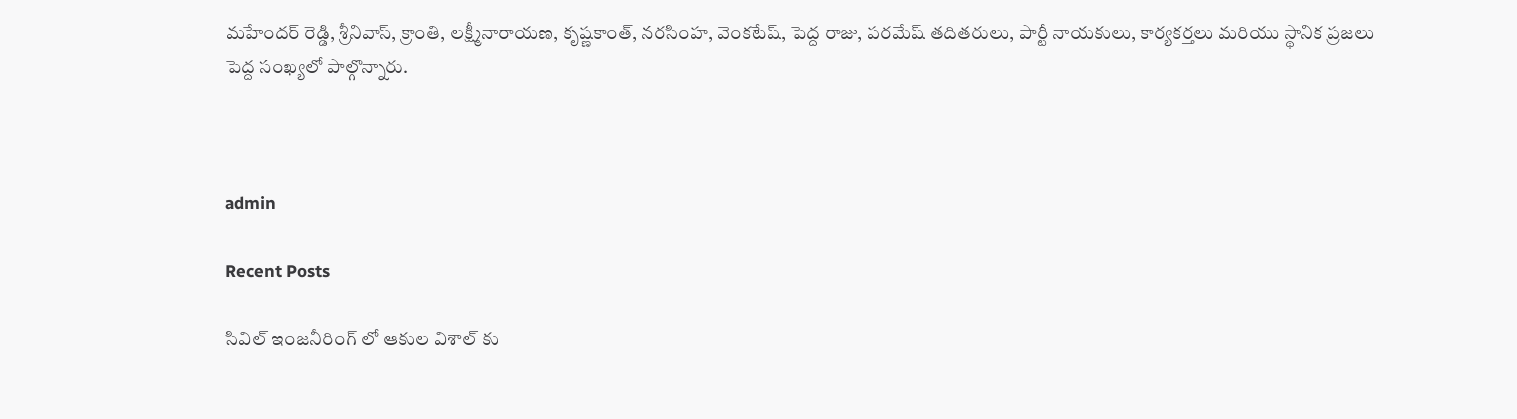మహేందర్ రెడ్డి, శ్రీనివాస్, క్రాంతి, లక్ష్మీనారాయణ, కృష్ణకాంత్, నరసింహ, వెంకటేష్, పెద్ద రాజు, పరమేష్ తదితరులు, పార్టీ నాయకులు, కార్యకర్తలు మరియు స్థానిక ప్రజలు పెద్ద సంఖ్యలో పాల్గొన్నారు.



admin

Recent Posts

సివిల్ ఇంజనీరింగ్ లో ఆకుల విశాల్ కు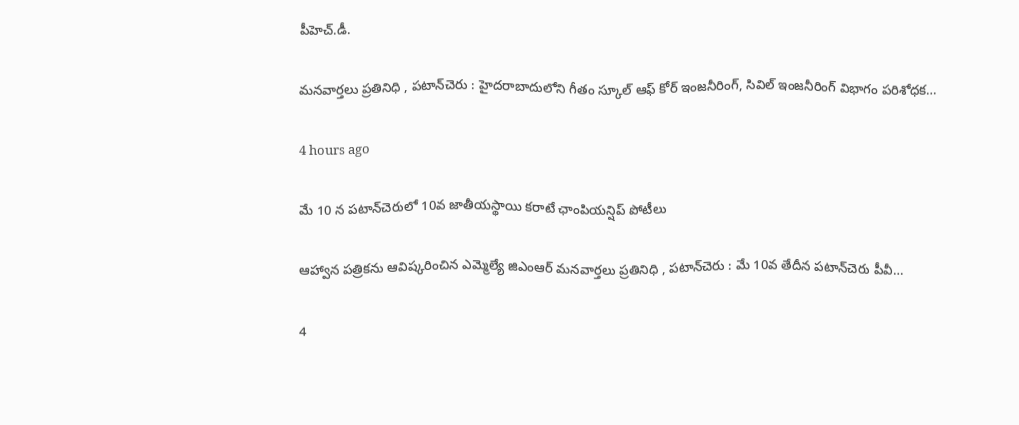పీహెచ్.డీ.

మనవార్తలు ప్రతినిధి , పటాన్‌చెరు : హైదరాబాదులోని గీతం స్కూల్ ఆఫ్ కోర్ ఇంజనీరింగ్, సివిల్ ఇంజనీరింగ్ విభాగం పరిశోధక…

4 hours ago

మే 10 న పటాన్‌చెరులో 10వ జాతీయస్థాయి కరాటే ఛాంపియన్షిప్ పోటీలు

ఆహ్వాన పత్రికను ఆవిష్కరించిన ఎమ్మెల్యే జిఎంఆర్ మనవార్తలు ప్రతినిధి , పటాన్‌చెరు : మే 10వ తేదీన పటాన్‌చెరు పీవీ…

4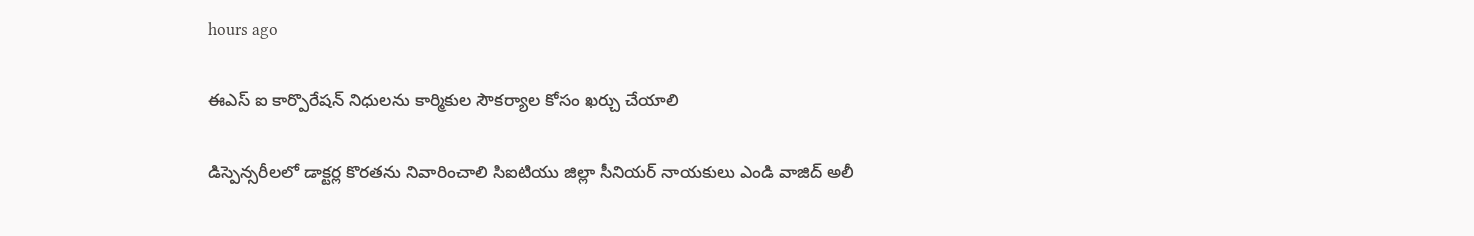hours ago

ఈఎస్ ఐ కార్పొరేషన్ నిధులను కార్మికుల సౌకర్యాల కోసం ఖర్చు చేయాలి

డిస్పెన్సరీలలో డాక్టర్ల కొరతను నివారించాలి సిఐటియు జిల్లా సీనియర్ నాయకులు ఎండి వాజిద్ అలీ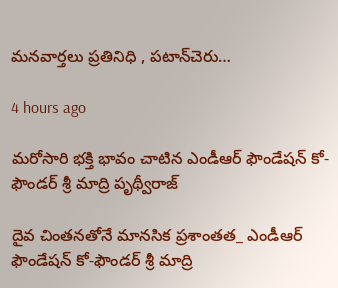మనవార్తలు ప్రతినిధి , పటాన్‌చెరు…

4 hours ago

మరోసారి భక్తి భావం చాటిన ఎండీఆర్ ఫౌండేషన్ కో-ఫౌండర్ శ్రీ మాద్రి పృథ్వీరాజ్

దైవ చింతనతోనే మానసిక ప్రశాంతత_ ఎండీఆర్ ఫౌండేషన్ కో-ఫౌండర్ శ్రీ మాద్రి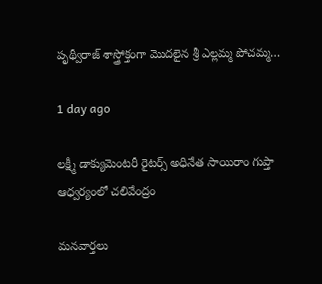పృథ్వీరాజ్ శాస్త్రోక్తంగా మొదలైన శ్రీ ఎల్లమ్మ పోచమ్మ…

1 day ago

లక్ష్మీ డాక్యుమెంటరీ రైటర్స్ అధినేత సాయిరాం గుప్తా ఆధ్వర్యంలో చలివేంద్రం

మనవార్తలు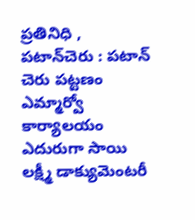ప్రతినిధి , పటాన్‌చెరు : పటాన్ చెరు పట్టణం ఎమ్మార్వో కార్యాలయం ఎదురుగా సాయి లక్ష్మీ డాక్యుమెంటరీ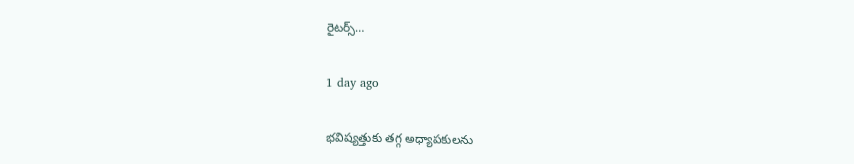రైటర్స్…

1 day ago

భవిష్యత్తుకు తగ్గ అధ్యాపకులను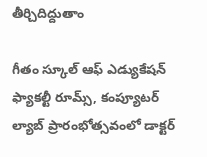తీర్చిదిద్దుతాం

గీతం స్కూల్ ఆఫ్ ఎడ్యుకేషన్ ఫ్యాకల్టీ రూమ్స్, కంప్యూటర్ ల్యాబ్ ప్రారంభోత్సవంలో డాక్టర్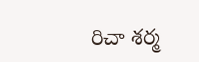రిచా శర్మ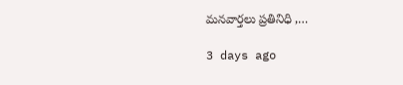మనవార్తలు ప్రతినిధి ,…

3 days ago